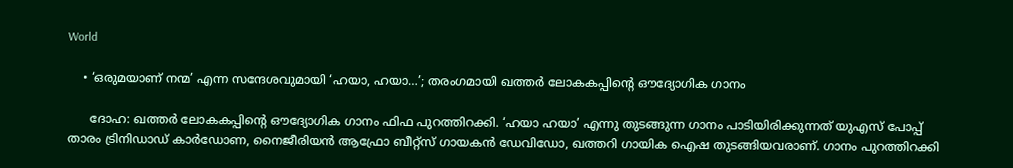World

    • ‘ഒരുമയാണ് നന്മ’ എന്ന സന്ദേശവുമായി ‘ഹയാ, ഹയാ…’; തരംഗമായി ഖത്തര്‍ ലോകകപ്പിന്റെ ഔദ്യോഗിക ഗാനം

      ദോഹ: ഖത്തര്‍ ലോകകപ്പിന്റെ ഔദ്യോഗിക ഗാനം ഫിഫ പുറത്തിറക്കി. ‘ഹയാ ഹയാ’ എന്നു തുടങ്ങുന്ന ഗാനം പാടിയിരിക്കുന്നത് യുഎസ് പോപ്പ് താരം ട്രിനിഡാഡ് കാര്‍ഡോണ, നൈജീരിയന്‍ ആഫ്രോ ബീറ്റ്‌സ് ഗായകന്‍ ഡേവിഡോ, ഖത്തറി ഗായിക ഐഷ തുടങ്ങിയവരാണ്. ഗാനം പുറത്തിറക്കി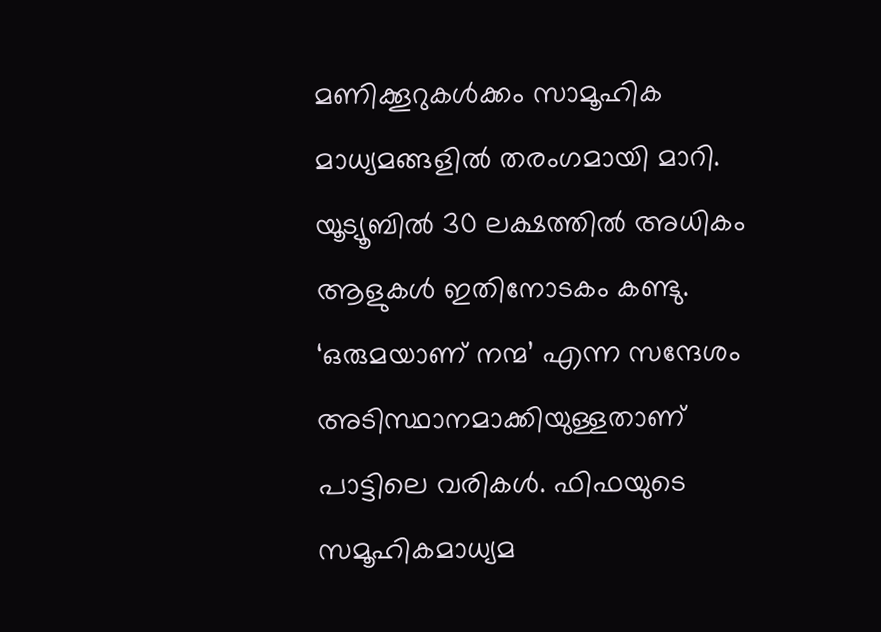മണിക്കൂറുകള്‍ക്കം സാമൂഹിക മാധ്യമങ്ങളില്‍ തരംഗമായി മാറി. യൂട്യൂബില്‍ 30 ലക്ഷത്തില്‍ അധികം ആളുകള്‍ ഇതിനോടകം കണ്ടു. ‘ഒരുമയാണ് നന്മ’ എന്ന സന്ദേശം അടിസ്ഥാനമാക്കിയുള്ളതാണ് പാട്ടിലെ വരികള്‍. ഫിഫയുടെ സമൂഹികമാധ്യമ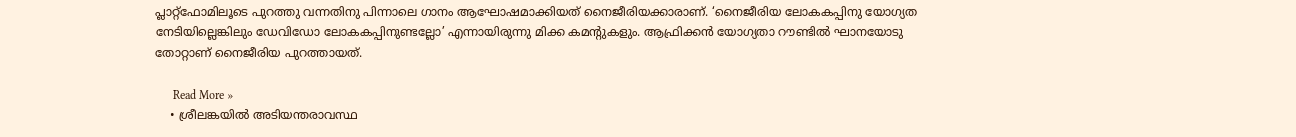പ്ലാറ്റ്‌ഫോമിലൂടെ പുറത്തു വന്നതിനു പിന്നാലെ ഗാനം ആഘോഷമാക്കിയത് നൈജീരിയക്കാരാണ്. ‘നൈജീരിയ ലോകകപ്പിനു യോഗ്യത നേടിയില്ലെങ്കിലും ഡേവിഡോ ലോകകപ്പിനുണ്ടല്ലോ’ എന്നായിരുന്നു മിക്ക കമന്റുകളും. ആഫ്രിക്കന്‍ യോഗ്യതാ റൗണ്ടില്‍ ഘാനയോടു തോറ്റാണ് നൈജീരിയ പുറത്തായത്.

      Read More »
    • ശ്രീലങ്കയില്‍ അടിയന്തരാവസ്ഥ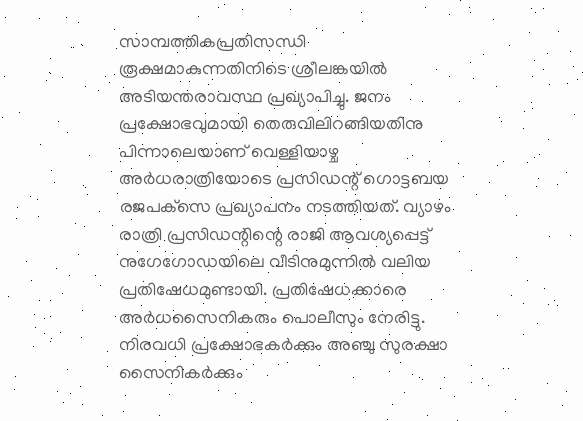സാമ്പത്തികപ്രതിസന്ധി രൂക്ഷമാകുന്നതിനിടെ ശ്രീലങ്കയിൽ അടിയന്തരാവസ്ഥ പ്രഖ്യാപിച്ചു. ജനം പ്രക്ഷോഭവുമായി തെരുവിലിറങ്ങിയതിനു പിന്നാലെയാണ് വെള്ളിയാ‍ഴ്ച അർധരാത്രിയോടെ പ്രസിഡന്റ് ഗൊട്ടബയ രജപക്‌സെ പ്രഖ്യാപനം നടത്തിയത്. വ്യാഴം രാത്രി പ്രസിഡന്റിന്റെ രാജി ആവശ്യപ്പെട്ട് നുഗേഗോഡയിലെ വീടിനുമുന്നിൽ വലിയ പ്രതിഷേധമുണ്ടായി. പ്രതിഷേധക്കാരെ അർധസൈനികരും പൊലീസും നേരിട്ടു. നിരവധി പ്രക്ഷോഭകർക്കും അഞ്ചു സുരക്ഷാ സൈനികർക്കും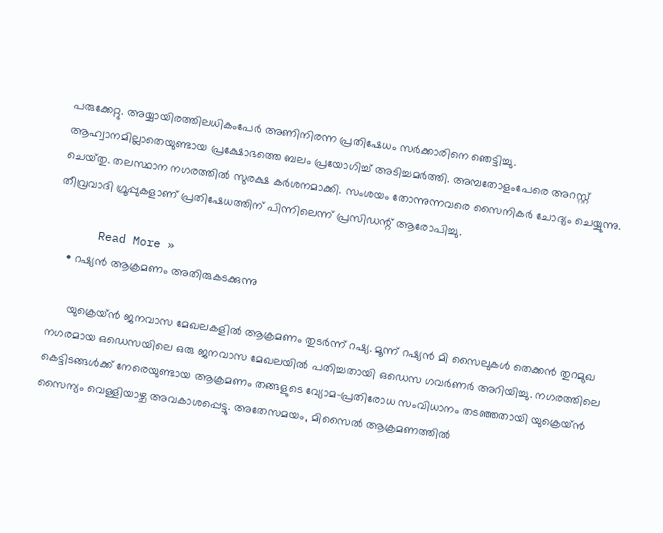പരുക്കേറ്റു. അയ്യായിരത്തിലധികംപേർ അണിനിരന്ന പ്രതിഷേധം സർക്കാരിനെ ഞെട്ടിച്ചു. ആഹ്വാനമില്ലാതെയുണ്ടായ പ്രക്ഷോഭത്തെ ബലം പ്രയോഗിച്ച്‌ അടിച്ചമർത്തി. അമ്പതോളംപേരെ അറസ്റ്റ് ചെയ്‌തു. തലസ്ഥാന നഗരത്തിൽ സുരക്ഷ കർശനമാക്കി. സംശയം തോന്നുന്നവരെ സൈനികർ ചോദ്യം ചെയ്യുന്നു. തീവ്രവാദി ഗ്രൂപ്പുകളാണ് പ്രതിഷേധത്തിന് പിന്നിലെന്ന് പ്രസിഡന്റ്‌ ആരോപിച്ചു.

      Read More »
    • റഷ്യൻ ആക്രമണം അതിരുകടക്കുന്നു

      യുക്രെയ്ൻ ജനവാസ മേഖലകളില്‍ ആക്രമണം തുടര്‍ന്ന് റഷ്യ. മൂന്ന് റഷ്യൻ മി സൈലുകൾ തെക്കന്‍ തുറമുഖ നഗരമായ ഒഡെസയിലെ ഒരു ജനവാസ മേഖലയിൽ പതിച്ചതായി ഒഡെസ ഗവർണർ അറിയിച്ചു. നഗരത്തിലെ കെട്ടിടങ്ങൾക്ക് നേരെയുണ്ടായ ആക്രമണം തങ്ങളുടെ വ്യോമ-പ്രതിരോധ സംവിധാനം തടഞ്ഞതായി യുക്രെയ്ൻ സൈന്യം വെള്ളിയാഴ്ച അവകാശപ്പെട്ടു. അതേസമയം, മിസൈൽ ആക്രമണത്തിൽ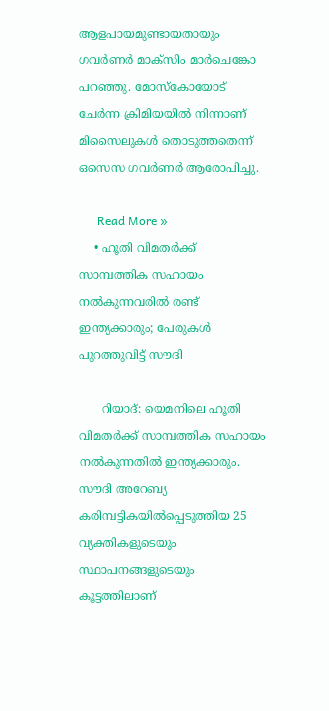ആളപായമുണ്ടായതായും ഗവർണർ മാക്സിം മാർചെങ്കോ പറഞ്ഞു. മോസ്കോയോട് ചേർന്ന ക്രിമിയയിൽ നിന്നാണ് മിസൈലുകൾ തൊടുത്തതെന്ന് ഒസെസ ഗവർണർ ആരോപിച്ചു.

      Read More »
    • ഹൂതി വിമതര്‍ക്ക് സാമ്പത്തിക സഹായം നല്‍കുന്നവരില്‍ രണ്ട് ഇന്ത്യക്കാരും; പേരുകള്‍ പുറത്തുവിട്ട് സൗദി

      റിയാദ്: യെമനിലെ ഹൂതി വിമതര്‍ക്ക് സാമ്പത്തിക സഹായം നല്‍കുന്നതില്‍ ഇന്ത്യക്കാരും. സൗദി അറേബ്യ കരിമ്പട്ടികയില്‍പ്പെടുത്തിയ 25 വ്യക്തികളുടെയും സ്ഥാപനങ്ങളുടെയും കൂട്ടത്തിലാണ്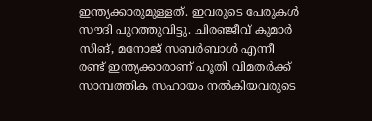ഇന്ത്യക്കാരുമുള്ളത്. ഇവരുടെ പേരുകള്‍ സൗദി പുറത്തുവിട്ടു. ചിരഞ്ജീവ് കുമാര്‍ സിങ്, മനോജ് സബര്‍ബാള്‍ എന്നീ രണ്ട് ഇന്ത്യക്കാരാണ് ഹൂതി വിമതര്‍ക്ക് സാമ്പത്തിക സഹായം നല്‍കിയവരുടെ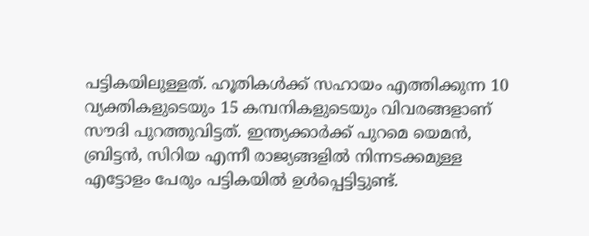പട്ടികയിലുള്ളത്. ഹൂതികള്‍ക്ക് സഹായം എത്തിക്കുന്ന 10 വ്യക്തികളുടെയും 15 കമ്പനികളുടെയും വിവരങ്ങളാണ് സൗദി പുറത്തുവിട്ടത്. ഇന്ത്യക്കാര്‍ക്ക് പുറമെ യെമന്‍, ബ്രിട്ടന്‍, സിറിയ എന്നീ രാജ്യങ്ങളില്‍ നിന്നടക്കമുള്ള എട്ടോളം പേരും പട്ടികയില്‍ ഉള്‍പ്പെട്ടിട്ടുണ്ട്.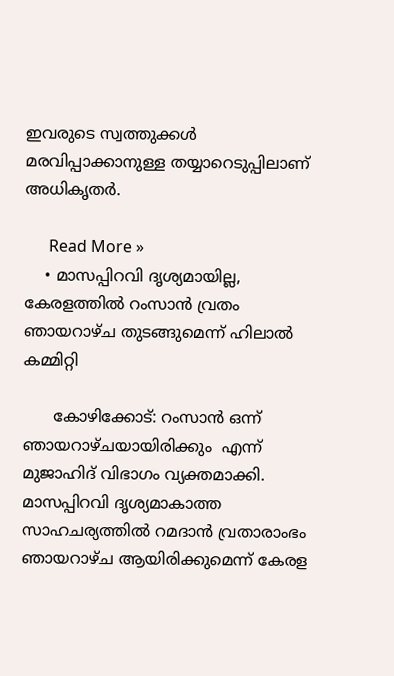ഇവരുടെ സ്വത്തുക്കള്‍ മരവിപ്പാക്കാനുള്ള തയ്യാറെടുപ്പിലാണ് അധികൃതര്‍.

      Read More »
    • മാസപ്പിറവി ദൃശ്യമായില്ല, കേരളത്തിൽ റംസാൻ വ്രതം ഞായറാഴ്ച തുടങ്ങുമെന്ന് ഹിലാൽ കമ്മിറ്റി

      കോഴിക്കോട്: റംസാൻ ഒന്ന് ഞായറാഴ്ചയായിരിക്കും  എന്ന് മുജാഹിദ് വിഭാഗം വ്യക്തമാക്കി. മാസപ്പിറവി ദൃശ്യമാകാത്ത സാഹചര്യത്തിൽ റമദാൻ വ്രതാരാംഭം ഞായറാഴ്ച ആയിരിക്കുമെന്ന് കേരള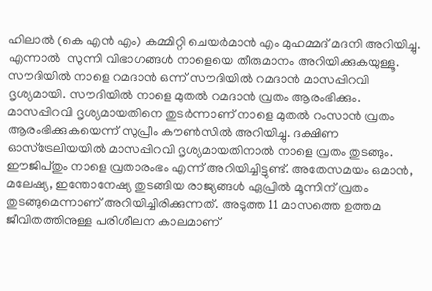ഹിലാൽ (കെ എൻ എം) കമ്മിറ്റി ചെയർമാൻ എം മുഹമ്മദ്‌ മദനി അറിയിച്ചു. എന്നാൽ  സുന്നി വിഭാഗങ്ങൾ നാളെയെ തീരുമാനം അറിയിക്കുകയുള്ളൂ. സൗദിയില്‍ നാളെ റമദാന്‍ ഒന്ന് സൗദിയില്‍ റമദാന്‍ മാസപ്പിറവി ദൃശ്യമായി. സൗദിയില്‍ നാളെ മുതല്‍ റമദാന്‍ വ്രതം ആരംഭിക്കും. മാസപ്പിറവി ദൃശ്യമായതിനെ തുടര്‍ന്നാണ് നാളെ മുതല്‍ റംസാന്‍ വ്രതം ആരംഭിക്കുകയെന്ന് സുപ്രീം കൗണ്‍സില്‍ അറിയിച്ചു. ദക്ഷിണ ഓസ്ട്രേലിയയിൽ മാസപ്പിറവി ദൃശ്യമായതിനാൽ നാളെ വ്രതം തുടങ്ങും. ഈജിപ്തും നാളെ വ്രതാരംഭം എന്ന് അറിയിച്ചിട്ടുണ്ട്. അതേസമയം ഒമാൻ, മലേഷ്യ, ഇന്തോനേഷ്യ തുടങ്ങിയ രാജ്യങ്ങൾ ഏപ്രിൽ മൂന്നിന് വ്രതം തുടങ്ങുമെന്നാണ് അറിയിച്ചിരിക്കുന്നത്. അടുത്ത 11 മാസത്തെ ഉത്തമ ജീവിതത്തിനുള്ള പരിശീലന കാലമാണ്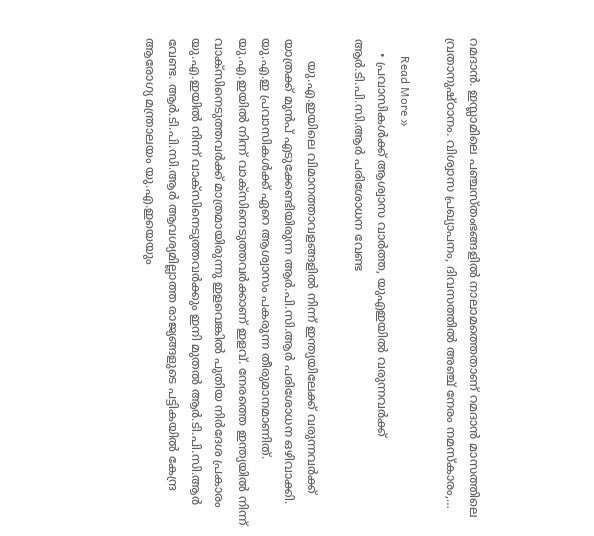റമദാൻ. ഇസ്ലാമിലെ പഞ്ചസ്തംഭങ്ങളിൽ നാലാമത്തെതാണ് റമദാൻ മാസത്തിലെ വ്രതാനുഷ്ഠാനം. വിശ്വാസ പ്രഖ്യാപനം, ദിവസത്തിൽ അഞ്ച് നേരം നമസ്കാരം,…

      Read More »
    • പ്രവാസികൾക്ക് ആശ്വാസ വാർത്ത, യുഎഇയിൽ വരുന്നവര്‍ക്ക് ആര്‍.ടി.പി.സി.ആര്‍ പരിശോധന വേണ്ട

      യു.എ.ഇയിലെ വിമാനത്താവളങ്ങളിൽ നിന്ന് ഇന്ത്യയിലേക്ക് വരുന്നവർക്ക് യാത്രക്ക് മുൻപ് എടുക്കേണ്ടിയിരുന്ന ആർ.പി.സി.ആർ പരിശോധന ഒഴിവാക്കി. യു.എ.ഇ പ്രവാസികൾക്ക് ഏറെ ആശ്വാസം പകരുന്ന തീരുമാനമാണിത്. യു.എ.ഇയിൽ നിന്ന് വാക്‌സിനെടുത്തവർക്കാണ് ഇളവ്. നേരത്തെ ഇന്ത്യയിൽ നിന്ന് വാക്‌സിനെടുത്തവർക്ക് മാത്രമായിരുന്നു ഇളവെങ്കിൽ പുതിയ നിർദേശ പ്രകാരം യു.എ.ഇയിൽ നിന്ന് വാക്‌സിനെടുത്തവർക്കും ഇനി മുതൽ ആർ.ടി.പി.സി.ആർ വേണ്ട. ആർ.ടി.പി.സി.ആർ ആവശ്യമില്ലാത്ത രാജ്യങ്ങളുടെ പട്ടികയിൽ കേന്ദ്ര ആരോഗ്യ മന്ത്രാലയം യു.എ.ഇയെയും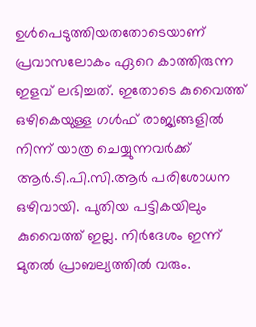ഉൾപെടുത്തിയതതോടെയാണ് പ്രവാസലോകം ഏറെ കാത്തിരുന്ന ഇളവ് ലഭിച്ചത്. ഇതോടെ കുവൈത്ത് ഒഴികെയുള്ള ഗൾഫ് രാജ്യങ്ങളിൽ നിന്ന് യാത്ര ചെയ്യുന്നവർക്ക് ആർ.ടി.പി.സി.ആർ പരിശോധന ഒഴിവായി. പുതിയ പട്ടികയിലും കുവൈത്ത് ഇല്ല. നിർദേശം ഇന്ന് മുതൽ പ്രാബല്യത്തിൽ വരും.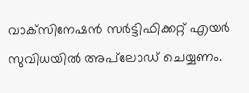വാക്‌സിനേഷൻ സർട്ടിഫിക്കറ്റ് എയർ സുവിധയിൽ അപ്‌ലോഡ് ചെയ്യണം.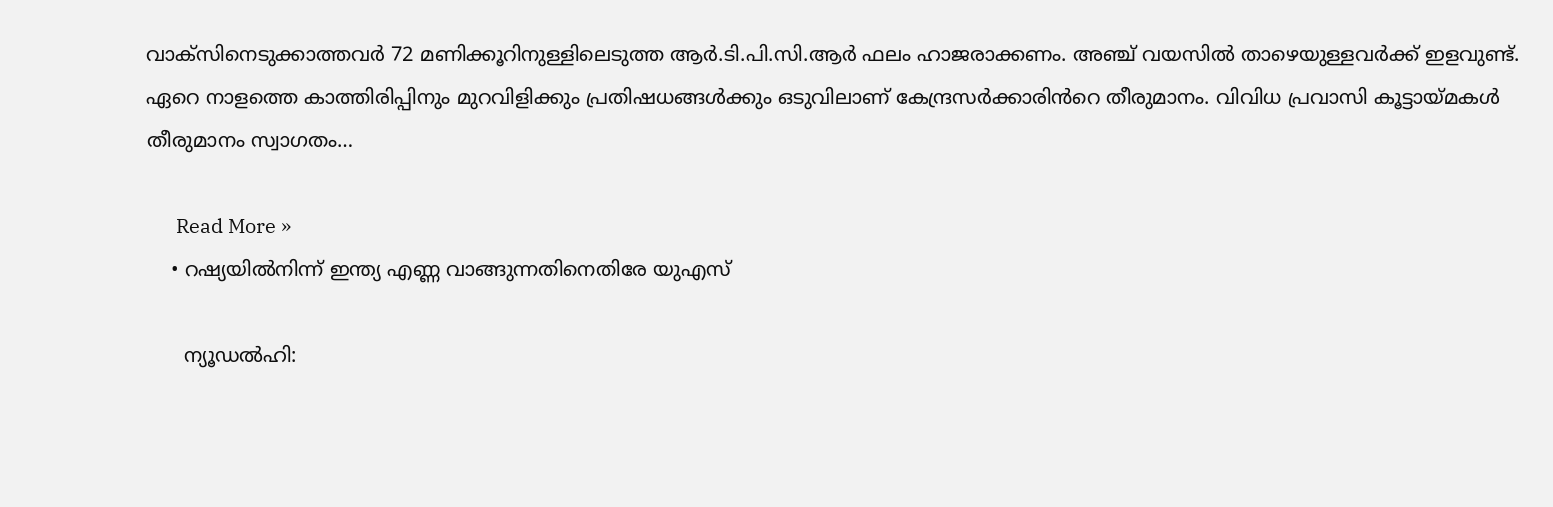വാക്‌സിനെടുക്കാത്തവർ 72 മണിക്കൂറിനുള്ളിലെടുത്ത ആർ.ടി.പി.സി.ആർ ഫലം ഹാജരാക്കണം. അഞ്ച് വയസിൽ താഴെയുള്ളവർക്ക് ഇളവുണ്ട്. ഏറെ നാളത്തെ കാത്തിരിപ്പിനും മുറവിളിക്കും പ്രതിഷധങ്ങൾക്കും ഒടുവിലാണ് കേന്ദ്രസർക്കാരിൻറെ തീരുമാനം. വിവിധ പ്രവാസി കൂട്ടായ്മകൾ തീരുമാനം സ്വാഗതം…

      Read More »
    • റഷ്യയില്‍നിന്ന് ഇന്ത്യ എണ്ണ വാങ്ങുന്നതിനെതിരേ യുഎസ്

      ന്യൂഡല്‍ഹി: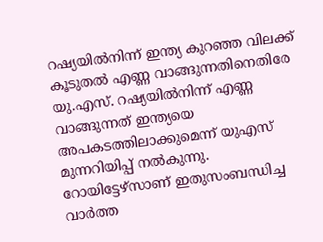റഷ്യയില്‍നിന്ന് ഇന്ത്യ കുറഞ്ഞ വിലക്ക് കൂടുതല്‍ എണ്ണ വാങ്ങുന്നതിനെതിരേ യു.എസ്. റഷ്യയില്‍നിന്ന് എണ്ണ വാങ്ങുന്നത് ഇന്ത്യയെ അപകടത്തിലാക്കുമെന്ന് യുഎസ് മുന്നറിയിപ്പ് നല്‍കുന്നു. റോയിട്ടേഴ്സാണ് ഇതുസംബന്ധിച്ച വാര്‍ത്ത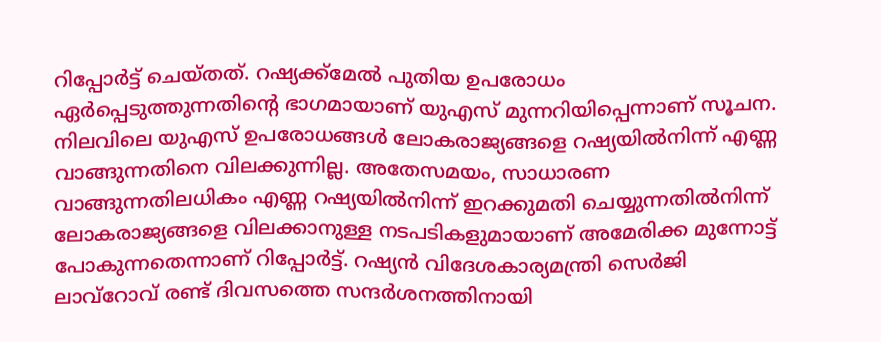റിപ്പോര്‍ട്ട് ചെയ്തത്. റഷ്യക്ക്മേല്‍ പുതിയ ഉപരോധം ഏര്‍പ്പെടുത്തുന്നതിന്റെ ഭാഗമായാണ് യുഎസ് മുന്നറിയിപ്പെന്നാണ് സൂചന. നിലവിലെ യുഎസ് ഉപരോധങ്ങള്‍ ലോകരാജ്യങ്ങളെ റഷ്യയില്‍നിന്ന് എണ്ണ വാങ്ങുന്നതിനെ വിലക്കുന്നില്ല. അതേസമയം, സാധാരണ വാങ്ങുന്നതിലധികം എണ്ണ റഷ്യയില്‍നിന്ന് ഇറക്കുമതി ചെയ്യുന്നതില്‍നിന്ന് ലോകരാജ്യങ്ങളെ വിലക്കാനുള്ള നടപടികളുമായാണ് അമേരിക്ക മുന്നോട്ട് പോകുന്നതെന്നാണ് റിപ്പോര്‍ട്ട്. റഷ്യന്‍ വിദേശകാര്യമന്ത്രി സെര്‍ജി ലാവ്റോവ് രണ്ട് ദിവസത്തെ സന്ദര്‍ശനത്തിനായി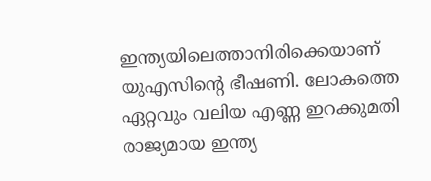ഇന്ത്യയിലെത്താനിരിക്കെയാണ് യുഎസിന്റെ ഭീഷണി. ലോകത്തെ ഏറ്റവും വലിയ എണ്ണ ഇറക്കുമതി രാജ്യമായ ഇന്ത്യ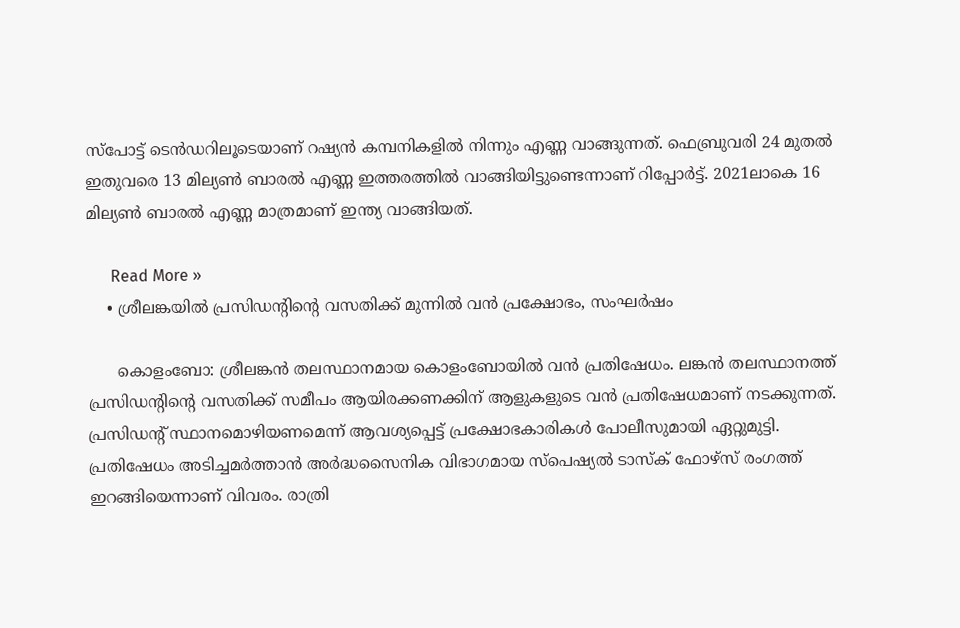സ്പോട്ട് ടെന്‍ഡറിലൂടെയാണ് റഷ്യന്‍ കമ്പനികളില്‍ നിന്നും എണ്ണ വാങ്ങുന്നത്. ഫെബ്രുവരി 24 മുതല്‍ ഇതുവരെ 13 മില്യണ്‍ ബാരല്‍ എണ്ണ ഇത്തരത്തില്‍ വാങ്ങിയിട്ടുണ്ടെന്നാണ് റിപ്പോര്‍ട്ട്. 2021ലാകെ 16 മില്യണ്‍ ബാരല്‍ എണ്ണ മാത്രമാണ് ഇന്ത്യ വാങ്ങിയത്.

      Read More »
    • ശ്രീലങ്കയില്‍ പ്രസിഡന്റിന്റെ വസതിക്ക് മുന്നില്‍ വന്‍ പ്രക്ഷോഭം, സംഘര്‍ഷം

      കൊളംബോ: ശ്രീലങ്കന്‍ തലസ്ഥാനമായ കൊളംബോയില്‍ വന്‍ പ്രതിഷേധം. ലങ്കന്‍ തലസ്ഥാനത്ത് പ്രസിഡന്റിന്റെ വസതിക്ക് സമീപം ആയിരക്കണക്കിന് ആളുകളുടെ വന്‍ പ്രതിഷേധമാണ് നടക്കുന്നത്. പ്രസിഡന്റ് സ്ഥാനമൊഴിയണമെന്ന് ആവശ്യപ്പെട്ട് പ്രക്ഷോഭകാരികള്‍ പോലീസുമായി ഏറ്റുമുട്ടി. പ്രതിഷേധം അടിച്ചമര്‍ത്താന്‍ അര്‍ദ്ധസൈനിക വിഭാഗമായ സ്‌പെഷ്യല്‍ ടാസ്‌ക് ഫോഴ്സ് രംഗത്ത് ഇറങ്ങിയെന്നാണ് വിവരം. രാത്രി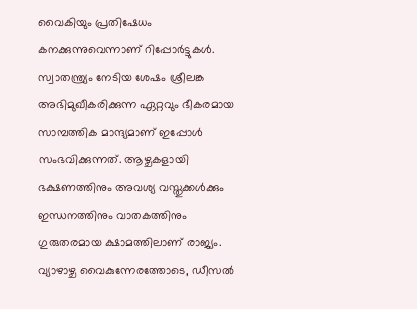വൈകിയും പ്രതിഷേധം കനക്കുന്നുവെന്നാണ് റിപ്പോര്‍ട്ടുകള്‍. സ്വാതന്ത്ര്യം നേടിയ ശേഷം ശ്രീലങ്ക അഭിമുഖീകരിക്കുന്ന ഏറ്റവും ഭീകരമായ സാമ്പത്തിക മാന്ദ്യമാണ് ഇപ്പോള്‍ സംഭവിക്കുന്നത്. ആഴ്ചകളായി ഭക്ഷണത്തിനും അവശ്യ വസ്തുക്കള്‍ക്കും ഇന്ധനത്തിനും വാതകത്തിനും ഗുരുതരമായ ക്ഷാമത്തിലാണ് രാജ്യം. വ്യാഴാഴ്ച വൈകുന്നേരത്തോടെ, ഡീസല്‍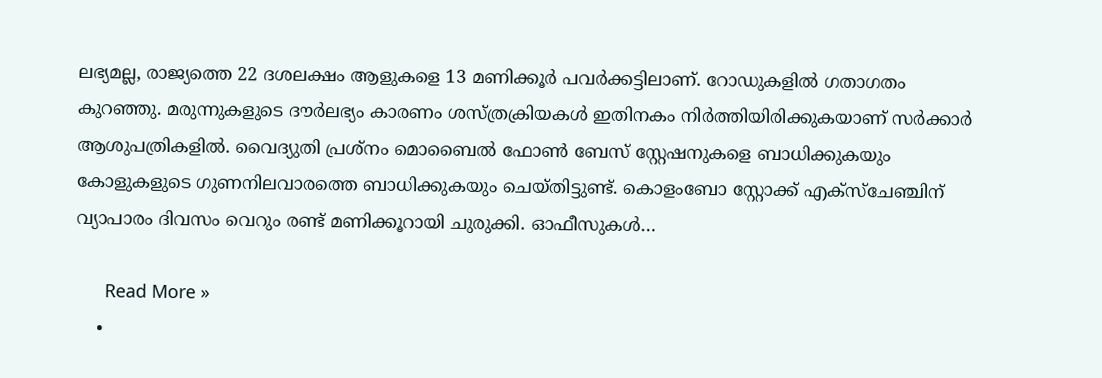ലഭ്യമല്ല, രാജ്യത്തെ 22 ദശലക്ഷം ആളുകളെ 13 മണിക്കൂര്‍ പവര്‍ക്കട്ടിലാണ്. റോഡുകളില്‍ ഗതാഗതം കുറഞ്ഞു. മരുന്നുകളുടെ ദൗര്‍ലഭ്യം കാരണം ശസ്ത്രക്രിയകള്‍ ഇതിനകം നിര്‍ത്തിയിരിക്കുകയാണ് സര്‍ക്കാര്‍ ആശുപത്രികളില്‍. വൈദ്യുതി പ്രശ്‌നം മൊബൈല്‍ ഫോണ്‍ ബേസ് സ്റ്റേഷനുകളെ ബാധിക്കുകയും കോളുകളുടെ ഗുണനിലവാരത്തെ ബാധിക്കുകയും ചെയ്തിട്ടുണ്ട്. കൊളംബോ സ്റ്റോക്ക് എക്സ്ചേഞ്ചിന് വ്യാപാരം ദിവസം വെറും രണ്ട് മണിക്കൂറായി ചുരുക്കി. ഓഫീസുകള്‍…

      Read More »
    •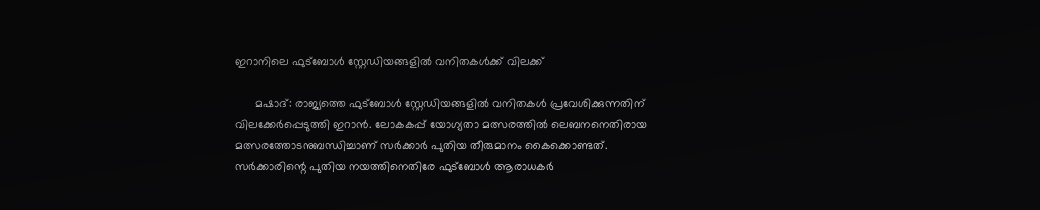ഇറാനിലെ ഫുട്ബോള്‍ സ്റ്റേഡിയങ്ങളില്‍ വനിതകള്‍ക്ക് വിലക്ക്

      മഷാദ്: രാജ്യത്തെ ഫുട്ബോള്‍ സ്റ്റേഡിയങ്ങളില്‍ വനിതകള്‍ പ്രവേശിക്കുന്നതിന് വിലക്കേര്‍പ്പെടുത്തി ഇറാന്‍. ലോകകപ്പ് യോഗ്യതാ മത്സരത്തില്‍ ലെബനനെതിരായ മത്സരത്തോടനുബന്ധിച്ചാണ് സര്‍ക്കാര്‍ പുതിയ തീരുമാനം കൈക്കൊണ്ടത്. സര്‍ക്കാരിന്റെ പുതിയ നയത്തിനെതിരേ ഫുട്ബോള്‍ ആരാധകര്‍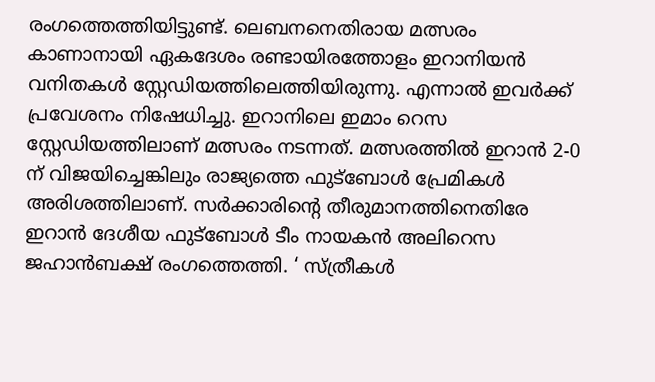രംഗത്തെത്തിയിട്ടുണ്ട്. ലെബനനെതിരായ മത്സരം കാണാനായി ഏകദേശം രണ്ടായിരത്തോളം ഇറാനിയന്‍ വനിതകള്‍ സ്റ്റേഡിയത്തിലെത്തിയിരുന്നു. എന്നാല്‍ ഇവര്‍ക്ക് പ്രവേശനം നിഷേധിച്ചു. ഇറാനിലെ ഇമാം റെസ സ്റ്റേഡിയത്തിലാണ് മത്സരം നടന്നത്. മത്സരത്തില്‍ ഇറാന്‍ 2-0 ന് വിജയിച്ചെങ്കിലും രാജ്യത്തെ ഫുട്ബോള്‍ പ്രേമികള്‍ അരിശത്തിലാണ്. സര്‍ക്കാരിന്റെ തീരുമാനത്തിനെതിരേ ഇറാന്‍ ദേശീയ ഫുട്ബോള്‍ ടീം നായകന്‍ അലിറെസ ജഹാന്‍ബക്ഷ് രംഗത്തെത്തി. ‘ സ്ത്രീകള്‍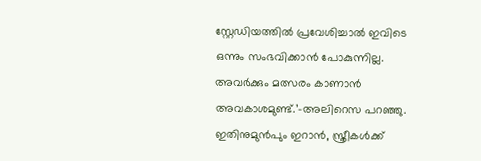സ്റ്റേഡിയത്തില്‍ പ്രവേശിച്ചാല്‍ ഇവിടെ ഒന്നും സംഭവിക്കാന്‍ പോകുന്നില്ല. അവര്‍ക്കും മത്സരം കാണാന്‍ അവകാശമുണ്ട്.’-അലിറെസ പറഞ്ഞു. ഇതിനുമുന്‍പും ഇറാന്‍, സ്ത്രീകള്‍ക്ക്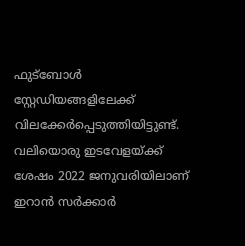ഫുട്ബോള്‍ സ്റ്റേഡിയങ്ങളിലേക്ക് വിലക്കേര്‍പ്പെടുത്തിയിട്ടുണ്ട്. വലിയൊരു ഇടവേളയ്ക്ക് ശേഷം 2022 ജനുവരിയിലാണ് ഇറാന്‍ സര്‍ക്കാര്‍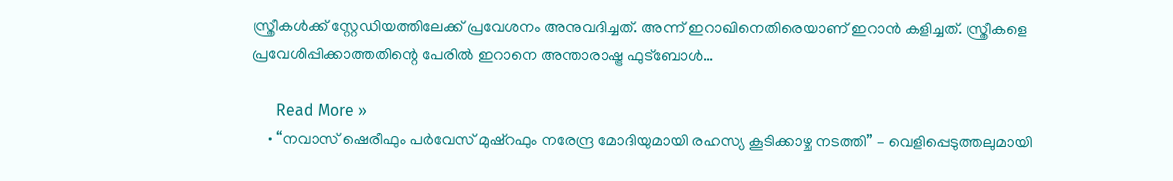സ്ത്രീകള്‍ക്ക് സ്റ്റേഡിയത്തിലേക്ക് പ്രവേശനം അനുവദിച്ചത്. അന്ന് ഇറാഖിനെതിരെയാണ് ഇറാന്‍ കളിച്ചത്. സ്ത്രീകളെ പ്രവേശിപ്പിക്കാത്തതിന്റെ പേരില്‍ ഇറാനെ അന്താരാഷ്ട്ര ഫുട്ബോള്‍…

      Read More »
    • “നവാസ് ഷെരീഫും പര്‍വേസ് മുഷ്‌റഫും നരേന്ദ്ര മോദിയുമായി രഹസ്യ കൂടിക്കാഴ്ച നടത്തി” – വെളിപ്പെടുത്തലുമായി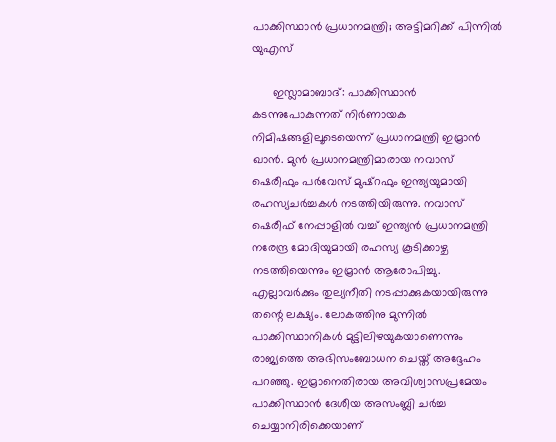പാക്കിസ്ഥാന്‍ പ്രധാനമന്ത്രി; അട്ടിമറിക്ക് പിന്നില്‍ യുഎസ്

      ഇസ്ലാമാബാദ്: പാക്കിസ്ഥാന്‍ കടന്നുപോകുന്നത് നിര്‍ണായക നിമിഷങ്ങളിലൂടെയെന്ന് പ്രധാനമന്ത്രി ഇമ്രാന്‍ ഖാന്‍. മുന്‍ പ്രധാനമന്ത്രിമാരായ നവാസ് ഷെരീഫും പര്‍വേസ് മുഷ്‌റഫും ഇന്ത്യയുമായി രഹസ്യചര്‍ച്ചകള്‍ നടത്തിയിരുന്നു. നവാസ് ഷെരീഫ് നേപ്പാളില്‍ വച്ച് ഇന്ത്യന്‍ പ്രധാനമന്ത്രി നരേന്ദ്ര മോദിയുമായി രഹസ്യ കൂടിക്കാഴ്ച നടത്തിയെന്നും ഇമ്രാന്‍ ആരോപിച്ചു. എല്ലാവര്‍ക്കും തുല്യനീതി നടപ്പാക്കുകയായിരുന്നു തന്റെ ലക്ഷ്യം. ലോകത്തിനു മുന്നില്‍ പാക്കിസ്ഥാനികള്‍ മുട്ടിലിഴയുകയാണെന്നും രാജ്യത്തെ അഭിസംബോധന ചെയ്ത് അദ്ദേഹം പറഞ്ഞു. ഇമ്രാനെതിരായ അവിശ്വാസപ്രമേയം പാക്കിസ്ഥാന്‍ ദേശീയ അസംബ്ലി ചര്‍ച്ച ചെയ്യാനിരിക്കെയാണ്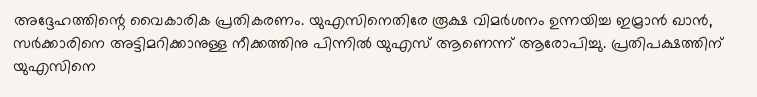അദ്ദേഹത്തിന്റെ വൈകാരിക പ്രതികരണം. യുഎസിനെതിരേ രൂക്ഷ വിമര്‍ശനം ഉന്നയിച്ച ഇമ്രാന്‍ ഖാന്‍, സര്‍ക്കാരിനെ അട്ടിമറിക്കാനുള്ള നീക്കത്തിനു പിന്നില്‍ യുഎസ് ആണെന്ന് ആരോപിച്ചു. പ്രതിപക്ഷത്തിന് യുഎസിനെ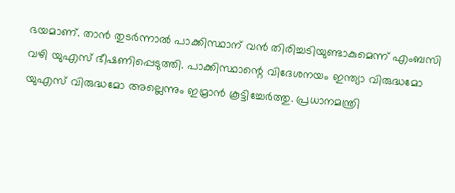ഭയമാണ്. താന്‍ തുടര്‍ന്നാല്‍ പാക്കിസ്ഥാന് വന്‍ തിരിച്ചടിയുണ്ടാകുമെന്ന് എംബസി വഴി യുഎസ് ഭീഷണിപ്പെടുത്തി. പാക്കിസ്ഥാന്റെ വിദേശനയം ഇന്ത്യാ വിരുദ്ധമോ യുഎസ് വിരുദ്ധമോ അല്ലെന്നും ഇമ്രാന്‍ കൂട്ടിച്ചേര്‍ത്തു. പ്രധാനമന്ത്രി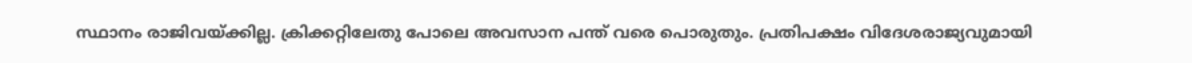സ്ഥാനം രാജിവയ്ക്കില്ല. ക്രിക്കറ്റിലേതു പോലെ അവസാന പന്ത് വരെ പൊരുതും. പ്രതിപക്ഷം വിദേശരാജ്യവുമായി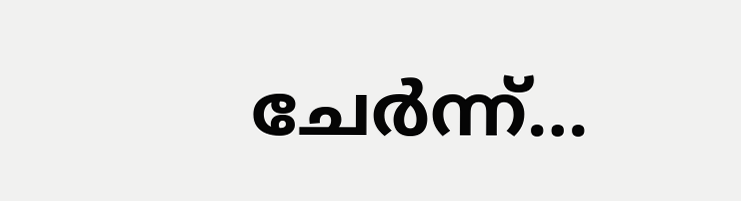ചേര്‍ന്ന്…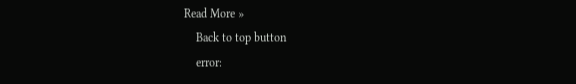Read More »
    Back to top button
    error: